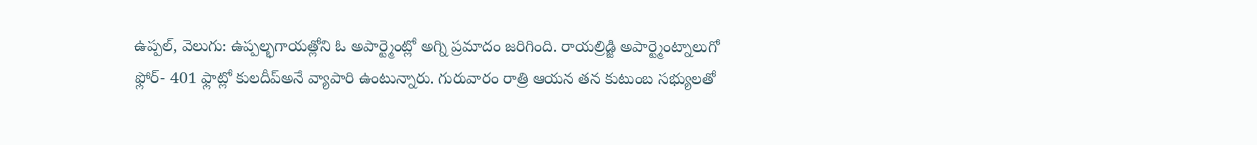ఉప్పల్, వెలుగు: ఉప్పల్భగాయత్లోని ఓ అపార్ట్మెంట్లో అగ్ని ప్రమాదం జరిగింది. రాయల్రిడ్జి అపార్ట్మెంట్నాలుగో ఫ్లోర్- 401 ఫ్లాట్లో కులదీప్అనే వ్యాపారి ఉంటున్నారు. గురువారం రాత్రి ఆయన తన కుటుంబ సభ్యులతో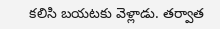కలిసి బయటకు వెళ్లాడు. తర్వాత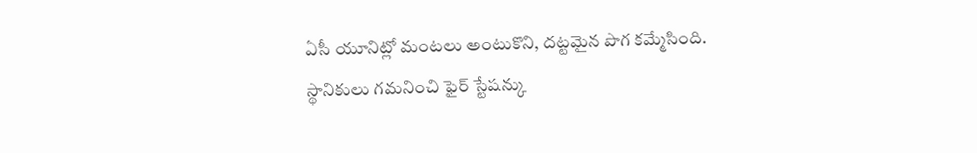ఏసీ యూనిట్లో మంటలు అంటుకొని, దట్టమైన పొగ కమ్మేసింది.
స్థానికులు గమనించి ఫైర్ స్టేషన్కు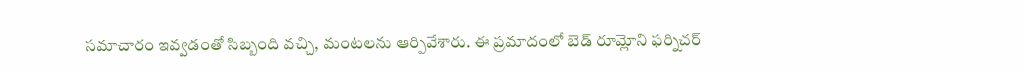సమాచారం ఇవ్వడంతో సిబ్బంది వచ్చి, మంటలను ఆర్పివేశారు. ఈ ప్రమాదంలో బెడ్ రూమ్లోని ఫర్నిచర్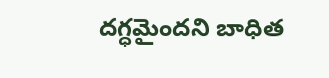దగ్ధమైందని బాధిత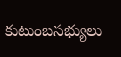కుటుంబసభ్యులు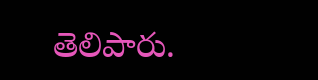తెలిపారు.